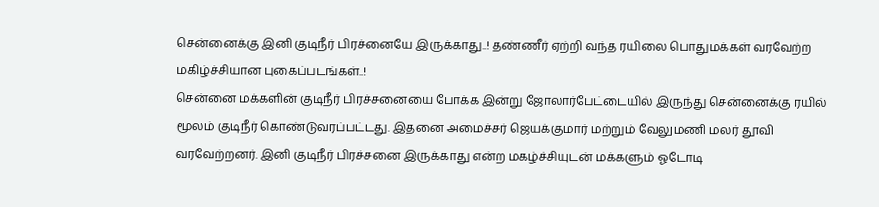சென்னைக்கு இனி குடிநீர் பிரச்னையே இருக்காது..! தண்ணீர் ஏற்றி வந்த ரயிலை பொதுமக்கள் வரவேற்ற மகிழ்ச்சியான புகைப்படங்கள்..!
சென்னை மக்களின் குடிநீர் பிரச்சனையை போக்க இன்று ஜோலார்பேட்டையில் இருந்து சென்னைக்கு ரயில் மூலம் குடிநீர் கொண்டுவரப்பட்டது. இதனை அமைச்சர் ஜெயக்குமார் மற்றும் வேலுமணி மலர் தூவி வரவேற்றனர். இனி குடிநீர் பிரச்சனை இருக்காது என்ற மகழ்ச்சியுடன் மக்களும் ஓடோடி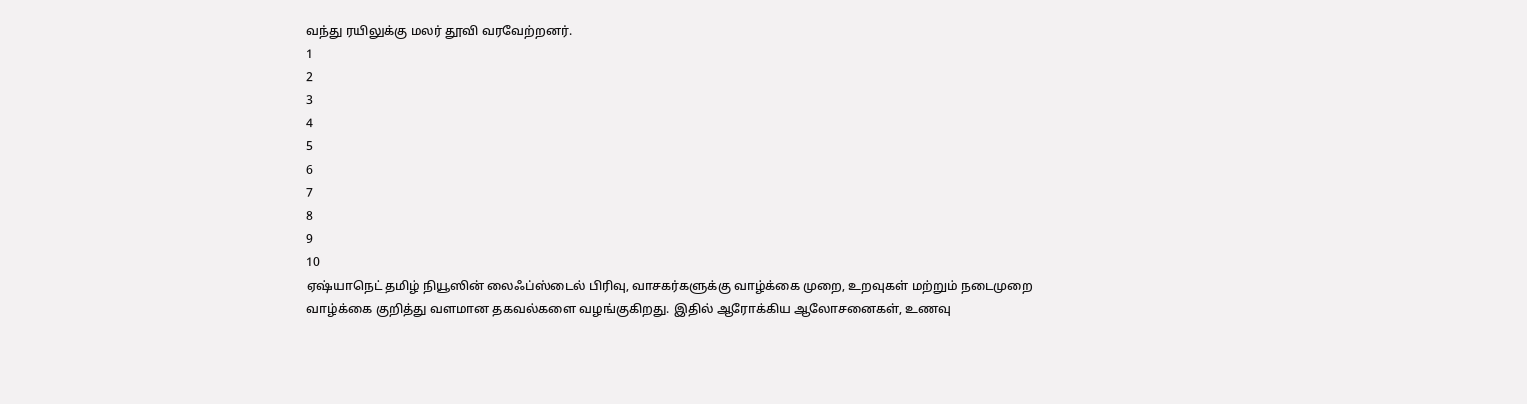வந்து ரயிலுக்கு மலர் தூவி வரவேற்றனர்.
1
2
3
4
5
6
7
8
9
10
ஏஷ்யாநெட் தமிழ் நியூஸின் லைஃப்ஸ்டைல் பிரிவு, வாசகர்களுக்கு வாழ்க்கை முறை, உறவுகள் மற்றும் நடைமுறை வாழ்க்கை குறித்து வளமான தகவல்களை வழங்குகிறது. இதில் ஆரோக்கிய ஆலோசனைகள், உணவு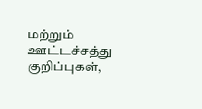மற்றும் ஊட்டச்சத்து குறிப்புகள்,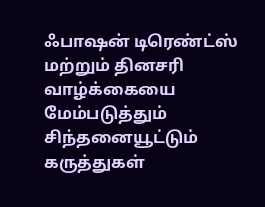ஃபாஷன் டிரெண்ட்ஸ் மற்றும் தினசரி வாழ்க்கையை மேம்படுத்தும் சிந்தனையூட்டும் கருத்துகள்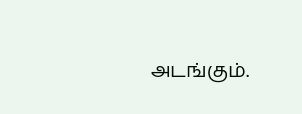அடங்கும்.